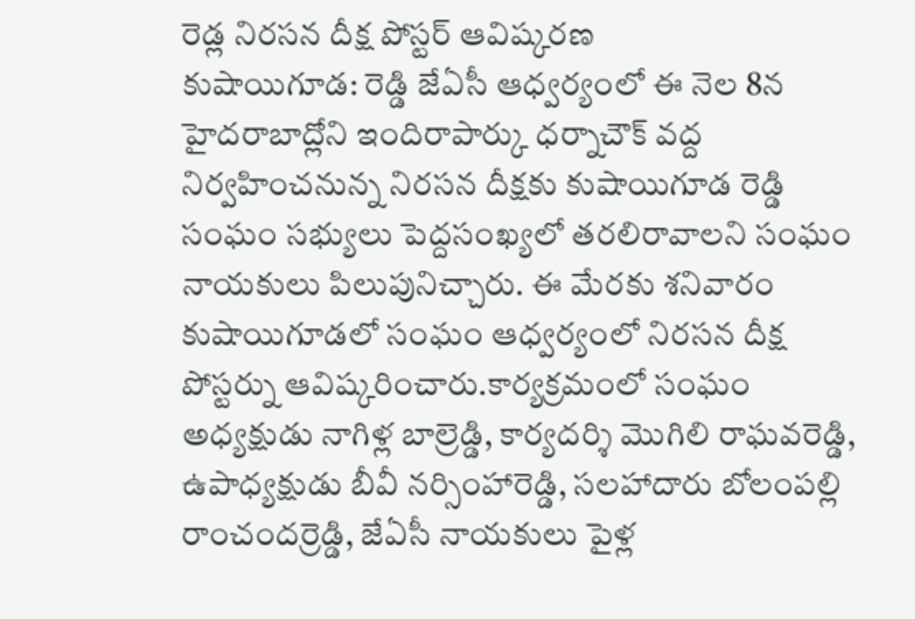రెడ్ల నిరసన దీక్ష పోస్టర్ ఆవిష్కరణ
కుషాయిగూడ: రెడ్డి జేఏసీ ఆధ్వర్యంలో ఈ నెల 8న హైదరాబాద్లోని ఇందిరాపార్కు ధర్నాచౌక్ వద్ద నిర్వహించనున్న నిరసన దీక్షకు కుషాయిగూడ రెడ్డి సంఘం సభ్యులు పెద్దసంఖ్యలో తరలిరావాలని సంఘం నాయకులు పిలుపునిచ్చారు. ఈ మేరకు శనివారం కుషాయిగూడలో సంఘం ఆధ్వర్యంలో నిరసన దీక్ష పోస్టర్ను ఆవిష్కరించారు.కార్యక్రమంలో సంఘం అధ్యక్షుడు నాగిళ్ల బాల్రెడ్డి, కార్యదర్శి మొగిలి రాఘవరెడ్డి, ఉపాధ్యక్షుడు బీవీ నర్సింహారెడ్డి, సలహాదారు బోలంపల్లి రాంచందర్రెడ్డి, జేఏసీ నాయకులు పైళ్ల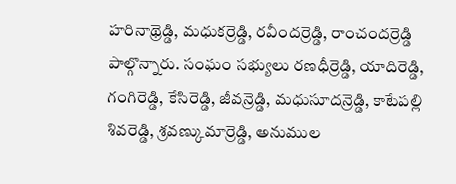హరినాథ్రెడ్డి, మధుకర్రెడ్డి, రవీందర్రెడ్డి, రాంచందర్రెడ్డి పాల్గొన్నారు. సంఘం సభ్యులు రణధీర్రెడ్డి, యాదిరెడ్డి, గంగిరెడ్డి, కేసిరెడ్డి, జీవన్రెడ్డి, మధుసూదన్రెడ్డి, కాటేపల్లి శివరెడ్డి, శ్రవణ్కుమార్రెడ్డి, అనుముల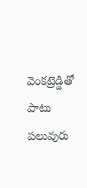వెంకట్రెడ్డితో పాటు పలువురు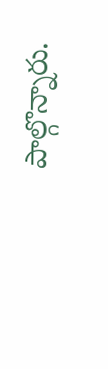పాల్గొన్నారు.